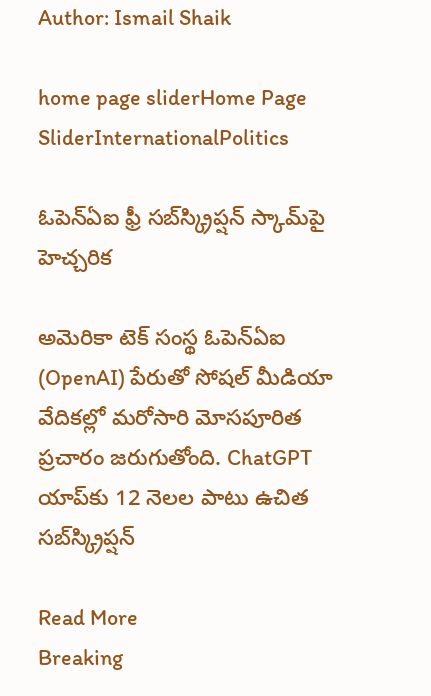Author: Ismail Shaik

home page sliderHome Page SliderInternationalPolitics

ఓపెన్‌ఏఐ ఫ్రీ సబ్‌స్క్రిప్షన్‌ స్కామ్‌పై హెచ్చరిక

అమెరికా టెక్‌ సంస్థ ఓపెన్‌ఏఐ (OpenAI) పేరుతో సోషల్‌ మీడియా వేదికల్లో మరోసారి మోసపూరిత ప్రచారం జరుగుతోంది. ChatGPT యాప్‌కు 12 నెలల పాటు ఉచిత సబ్‌స్క్రిప్షన్‌

Read More
Breaking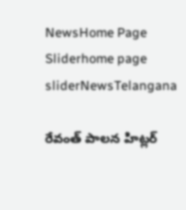NewsHome Page Sliderhome page sliderNewsTelangana

రేవంత్‌ పాలన హిట్లర్‌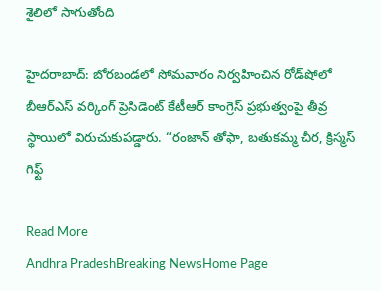శైలిలో సాగుతోంది

హైదరాబాద్‌: బోరబండలో సోమవారం నిర్వహించిన రోడ్‌షోలో బీఆర్‌ఎస్‌ వర్కింగ్‌ ప్రెసిడెంట్‌ కేటీఆర్‌ కాంగ్రెస్‌ ప్రభుత్వంపై తీవ్ర స్థాయిలో విరుచుకుపడ్డారు. “రంజాన్‌ తోఫా, బతుకమ్మ చీర, క్రిస్మస్‌ గిఫ్ట్‌

Read More
Andhra PradeshBreaking NewsHome Page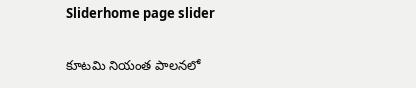Sliderhome page slider

కూటమి నియంత పాలనలో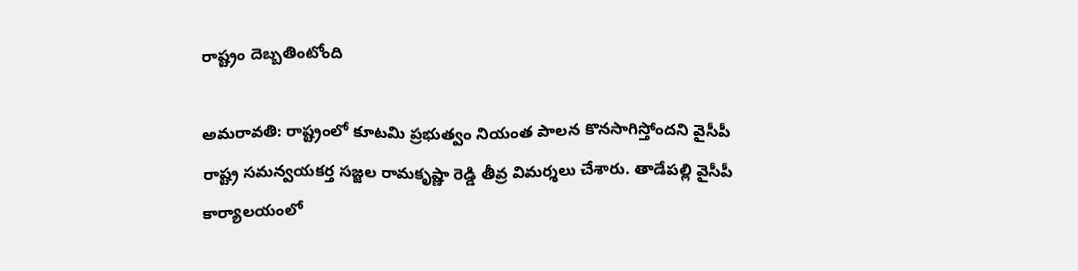రాష్ట్రం దెబ్బతింటోంది

అమరావతి: రాష్ట్రంలో కూటమి ప్రభుత్వం నియంత పాలన కొనసాగిస్తోందని వైసీపీ రాష్ట్ర సమన్వయకర్త సజ్జల రామకృష్ణా రెడ్డి తీవ్ర విమర్శలు చేశారు. తాడేపల్లి వైసీపీ కార్యాలయంలో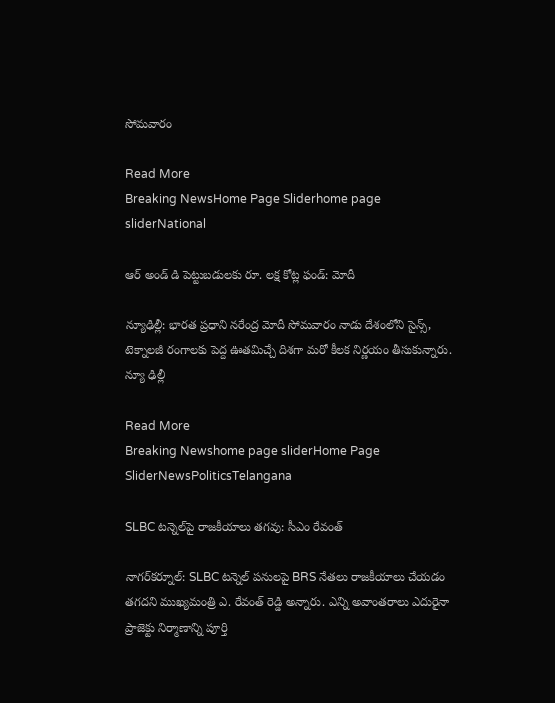సోమవారం

Read More
Breaking NewsHome Page Sliderhome page sliderNational

ఆర్‌ అండ్ డి పెట్టుబడులకు రూ. లక్ష కోట్ల ఫండ్‌: మోదీ

న్యూఢిల్లీ: భారత ప్రధాని నరేంద్ర మోదీ సోమవారం నాడు దేశంలోని సైన్స్, టెక్నాలజీ రంగాలకు పెద్ద ఊతమిచ్చే దిశగా మరో కీలక నిర్ణయం తీసుకున్నారు. న్యూ ఢిల్లీ

Read More
Breaking Newshome page sliderHome Page SliderNewsPoliticsTelangana

SLBC టన్నెల్‌పై రాజకీయాలు తగవు: సీఎం రేవంత్

నాగర్‌కర్నూల్: SLBC టన్నెల్ పనులపై BRS నేతలు రాజకీయాలు చేయడం తగదని ముఖ్యమంత్రి ఎ. రేవంత్ రెడ్డి అన్నారు. ఎన్ని అవాంతరాలు ఎదురైనా ప్రాజెక్టు నిర్మాణాన్ని పూర్తి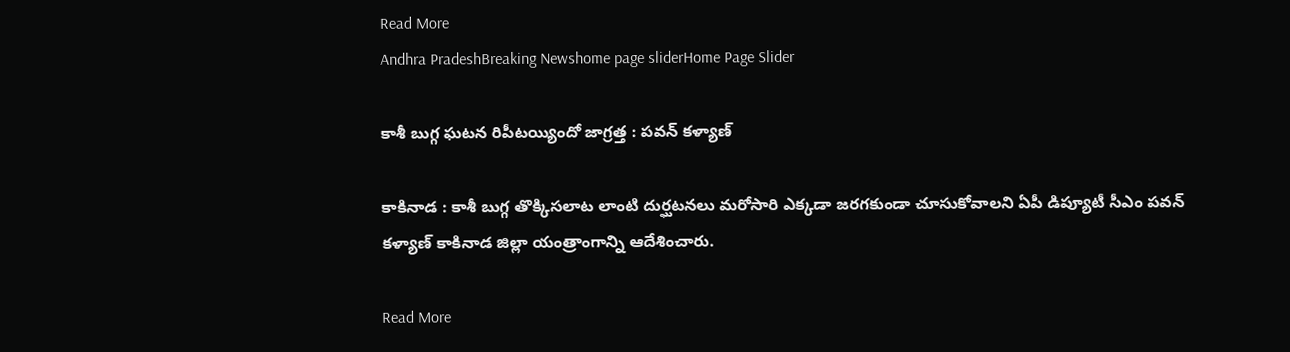Read More
Andhra PradeshBreaking Newshome page sliderHome Page Slider

కాశీ బుగ్గ ఘటన రిపీటయ్యిందో జాగ్రత్త : పవన్ కళ్యాణ్

కాకినాడ : కాశీ బుగ్గ తొక్కిసలాట లాంటి దుర్ఘటనలు మరోసారి ఎక్కడా జరగకుండా చూసుకోవాలని ఏపీ డిప్యూటీ సీఎం పవన్ కళ్యాణ్ కాకినాడ జిల్లా యంత్రాంగాన్ని ఆదేశించారు.

Read More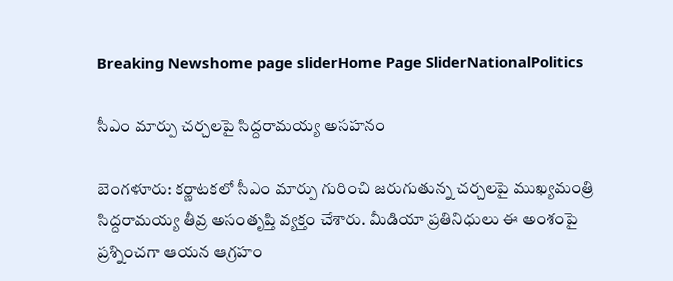Breaking Newshome page sliderHome Page SliderNationalPolitics

సీఎం మార్పు చర్చలపై సిద్దరామయ్య అసహనం

బెంగళూరు: కర్ణాటకలో సీఎం మార్పు గురించి జరుగుతున్న చర్చలపై ముఖ్యమంత్రి సిద్దరామయ్య తీవ్ర అసంతృప్తి వ్యక్తం చేశారు. మీడియా ప్రతినిధులు ఈ అంశంపై ప్రశ్నించగా ఆయన ఆగ్రహం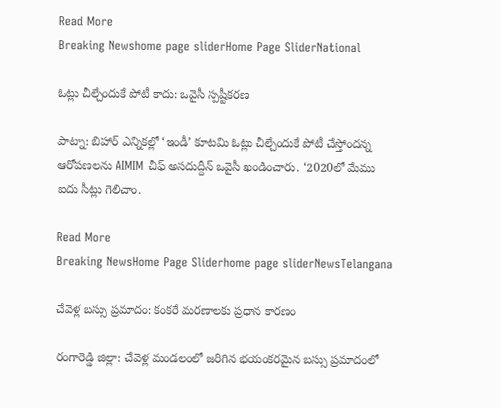Read More
Breaking Newshome page sliderHome Page SliderNational

ఓట్లు చీల్చేందుకే పోటీ కాదు: ఒవైసీ స్పష్టీకరణ

పాట్నా: బిహార్‌ ఎన్నికల్లో ‘ఇండీ’ కూటమి ఓట్లు చీల్చేందుకే పోటీ చేస్తోందన్న ఆరోపణలను AIMIM చీఫ్ అసదుద్దీన్‌ ఒవైసీ ఖండించారు. ‘2020లో మేము ఐదు సీట్లు గెలిచాం.

Read More
Breaking NewsHome Page Sliderhome page sliderNewsTelangana

చేవెళ్ల బస్సు ప్రమాదం: కంకరే మరణాలకు ప్రధాన కారణం

రంగారెడ్డి జిల్లా: చేవెళ్ల మండలంలో జరిగిన భయంకరమైన బస్సు ప్రమాదంలో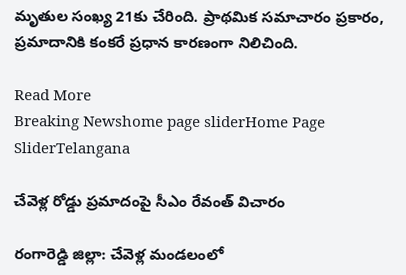మృతుల సంఖ్య 21కు చేరింది. ప్రాథమిక సమాచారం ప్రకారం, ప్రమాదానికి కంకరే ప్రధాన కారణంగా నిలిచింది.

Read More
Breaking Newshome page sliderHome Page SliderTelangana

చేవెళ్ల రోడ్డు ప్రమాదంపై సీఎం రేవంత్‌ విచారం

రంగారెడ్డి జిల్లా: చేవెళ్ల మండలంలో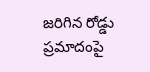జరిగిన రోడ్డు ప్రమాదంపై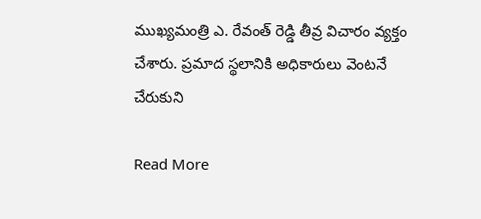ముఖ్యమంత్రి ఎ. రేవంత్‌ రెడ్డి తీవ్ర విచారం వ్యక్తం చేశారు. ప్రమాద స్థలానికి అధికారులు వెంటనే చేరుకుని

Read More